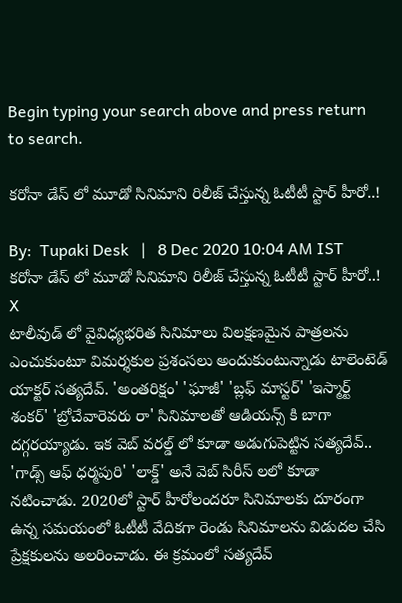Begin typing your search above and press return to search.

కరోనా డేస్ లో మూడో సినిమాని రిలీజ్ చేస్తున్న ఓటీటీ స్టార్ హీరో..!

By:  Tupaki Desk   |   8 Dec 2020 10:04 AM IST
కరోనా డేస్ లో మూడో సినిమాని రిలీజ్ చేస్తున్న ఓటీటీ స్టార్ హీరో..!
X
టాలీవుడ్ లో వైవిధ్యభరిత సినిమాలు విలక్షణమైన పాత్రలను ఎంచుకుంటూ విమర్శకుల ప్రశంసలు అందుకుంటున్నాడు టాలెంటెడ్ యాక్టర్ సత్యదేవ్. 'అంతరిక్షం' 'ఘాజీ' 'బ్లఫ్ మాస్టర్' 'ఇస్మార్ట్ శంకర్' 'బ్రోచేవారెవరు రా' సినిమాలతో ఆడియన్స్ కి బాగా దగ్గరయ్యాడు. ఇక వెబ్ వరల్డ్ లో కూడా అడుగుపెట్టిన సత్యదేవ్.. 'గాడ్స్ ఆఫ్ ధర్మపురి' 'లాక్డ్' అనే వెబ్ సిరీస్ లలో కూడా నటించాడు. 2020లో స్టార్ హీరోలందరూ సినిమాలకు దూరంగా ఉన్న సమయంలో ఓటీటీ వేదికగా రెండు సినిమాలను విడుదల చేసి ప్రేక్షకులను అలరించాడు. ఈ క్రమంలో సత్యదేవ్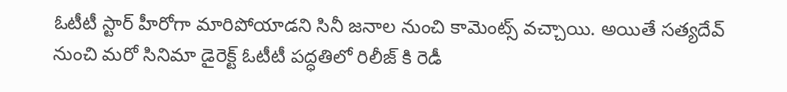ఓటీటీ స్టార్ హీరోగా మారిపోయాడని సినీ జనాల నుంచి కామెంట్స్ వచ్చాయి. అయితే సత్యదేవ్ నుంచి మరో సినిమా డైరెక్ట్ ఓటీటీ పద్ధతిలో రిలీజ్ కి రెడీ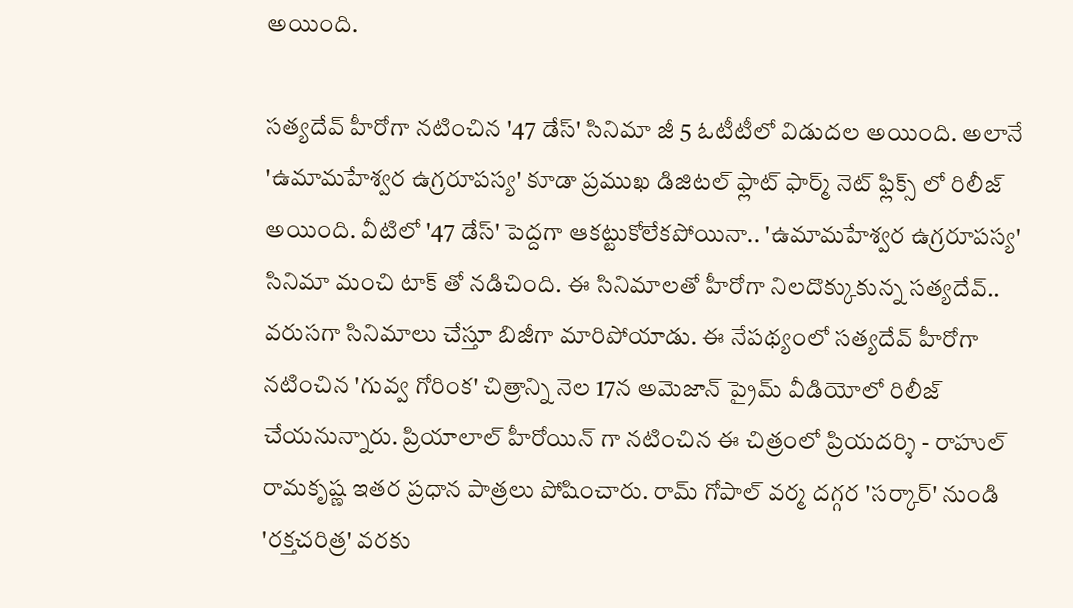అయింది.

సత్యదేవ్ హీరోగా నటించిన '47 డేస్' సినిమా జీ 5 ఓటీటీలో విడుదల అయింది. అలానే 'ఉమామహేశ్వర ఉగ్రరూపస్య' కూడా ప్రముఖ డిజిటల్ ఫ్లాట్ ఫార్మ్ నెట్ ఫ్లిక్స్ లో రిలీజ్ అయింది. వీటిలో '47 డేస్' పెద్దగా ఆకట్టుకోలేకపోయినా.. 'ఉమామహేశ్వర ఉగ్రరూపస్య' సినిమా మంచి టాక్ తో నడిచింది. ఈ సినిమాలతో హీరోగా నిలదొక్కుకున్న సత్యదేవ్.. వరుసగా సినిమాలు చేస్తూ బిజీగా మారిపోయాడు. ఈ నేపథ్యంలో సత్యదేవ్ హీరోగా నటించిన 'గువ్వ గోరింక' చిత్రాన్ని నెల 17న అమెజాన్ ప్రైమ్ వీడియోలో రిలీజ్ చేయనున్నారు. ప్రియాలాల్ హీరోయిన్ గా నటించిన ఈ చిత్రంలో ప్రియదర్శి - రాహుల్ రామకృష్ణ ఇతర ప్రధాన పాత్రలు పోషించారు. రామ్ గోపాల్ వర్మ దగ్గర 'సర్కార్' నుండి 'రక్తచరిత్ర' వరకు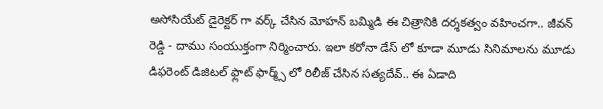అసోసియేట్ డైరెక్టర్ గా వర్క్ చేసిన మోహన్ బమ్మిడి ఈ చిత్రానికి దర్శకత్వం వహించగా.. జీవన్ రెడ్డి - దాము సంయుక్తంగా నిర్మించారు. ఇలా కరోనా డేస్ లో కూడా మూడు సినిమాలను మూడు డిఫరెంట్ డిజిటల్ ఫ్లాట్ ఫార్మ్స్ లో రిలీజ్ చేసిన సత్యదేవ్.. ఈ ఏడాది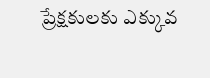ప్రేక్షకులకు ఎక్కువ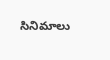సినిమాలు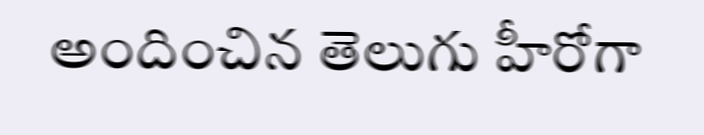అందించిన తెలుగు హీరోగా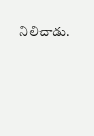నిలిచాడు.